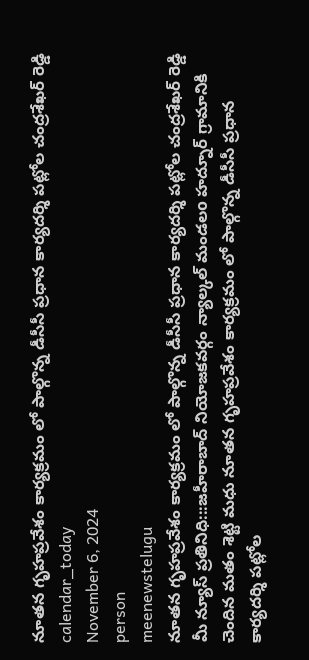నూతన గృహప్రవేశం కార్యక్రమం లో పాల్గొన్న డీసీసీ ప్రధాన కార్యదర్శి పట్లోల చంద్రశేఖర్ రెడ్డి
calendar_today
November 6, 2024
person
meenewstelugu
నూతన గృహప్రవేశం కార్యక్రమం లో పాల్గొన్న డీసీసీ ప్రధాన కార్యదర్శి పట్లోల చంద్రశేఖర్ రెడ్డి
మీ న్యూస్ ప్రతినిధి:::జహీరాబాద్ నియోజకవర్గం న్యాల్కల్ మండలo హద్నూర్ గ్రామానికి చెందిన మతం శెట్టి మధు నూతన గృహప్రవేశం కార్యక్రమం లో పాల్గొన్న డీసీసీ ప్రధాన కార్యదర్శి పట్లోల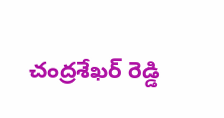చంద్రశేఖర్ రెడ్డి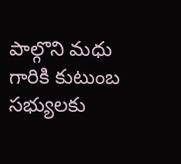పాల్గొని మధు గారికి కుటుంబ సభ్యులకు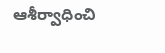ఆశీర్వాధించి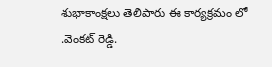శుభాకాంక్షలు తెలిపారు ఈ కార్యక్రమం లో .వెంకట్ రెడ్డి.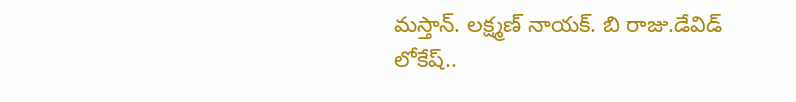మస్తాన్. లక్ష్మణ్ నాయక్. బి రాజు.డేవిడ్ లోకేష్..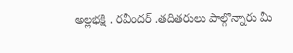అల్లభక్షి . రవీందర్ .తదితరులు పాల్గొన్నారు మీ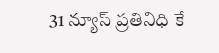31 న్యూస్ ప్రతినిధి కే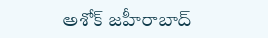అశోక్ జహీరాబాద్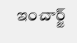ఇంచార్జ్